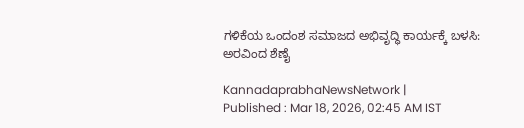ಗಳಿಕೆಯ ಒಂದಂಶ ಸಮಾಜದ ಅಭಿವೃದ್ಧಿ ಕಾರ್ಯಕ್ಕೆ ಬಳಸಿ: ಅರವಿಂದ ಶೆಣೈ

KannadaprabhaNewsNetwork |
Published : Mar 18, 2026, 02:45 AM IST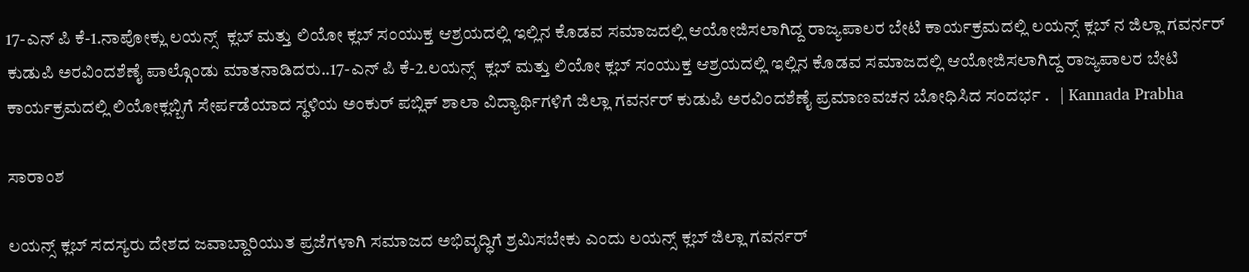17-ಎನ್ ಪಿ ಕೆ-1.ನಾಪೋಕ್ಲು ಲಯನ್ಸ್  ಕ್ಲಬ್ ಮತ್ತು ಲಿಯೋ ಕ್ಲಬ್ ಸಂಯುಕ್ತ ಆಶ್ರಯದಲ್ಲಿ ಇಲ್ಲಿನ ಕೊಡವ ಸಮಾಜದಲ್ಲಿ ಆಯೋಜಿಸಲಾಗಿದ್ದ ರಾಜ್ಯಪಾಲರ ಬೇಟಿ ಕಾರ್ಯಕ್ರಮದಲ್ಲಿ ಲಯನ್ಸ್ ಕ್ಲಬ್ ನ ಜಿಲ್ಲಾ ಗವರ್ನರ್ ಕುಡುಪಿ ಅರವಿಂದಶೆಣೈ ಪಾಲ್ಗೊಂಡು ಮಾತನಾಡಿದರು..17-ಎನ್ ಪಿ ಕೆ-2.ಲಯನ್ಸ್  ಕ್ಲಬ್ ಮತ್ತು ಲಿಯೋ ಕ್ಲಬ್ ಸಂಯುಕ್ತ ಆಶ್ರಯದಲ್ಲಿ ಇಲ್ಲಿನ ಕೊಡವ ಸಮಾಜದಲ್ಲಿ ಆಯೋಜಿಸಲಾಗಿದ್ದ ರಾಜ್ಯಪಾಲರ ಬೇಟಿ ಕಾರ್ಯಕ್ರಮದಲ್ಲಿ ಲಿಯೋಕ್ಲಬ್ಬಿಗೆ ಸೇರ್ಪಡೆಯಾದ ಸ್ಥಳಿಯ ಅಂಕುರ್ ಪಬ್ಲಿಕ್ ಶಾಲಾ ವಿದ್ಯಾರ್ಥಿಗಳಿಗೆ ಜಿಲ್ಲಾ ಗವರ್ನರ್ ಕುಡುಪಿ ಅರವಿಂದಶೆಣೈ ಪ್ರಮಾಣವಚನ ಬೋಧಿಸಿದ ಸಂದರ್ಭ .   | Kannada Prabha

ಸಾರಾಂಶ

ಲಯನ್ಸ್ ಕ್ಲಬ್‌ ಸದಸ್ಯರು ದೇಶದ ಜವಾಬ್ದಾರಿಯುತ ಪ್ರಜೆಗಳಾಗಿ ಸಮಾಜದ ಅಭಿವೃದ್ಧಿಗೆ ಶ್ರಮಿಸಬೇಕು ಎಂದು ಲಯನ್ಸ್ ಕ್ಲಬ್ ಜಿಲ್ಲಾ ಗವರ್ನರ್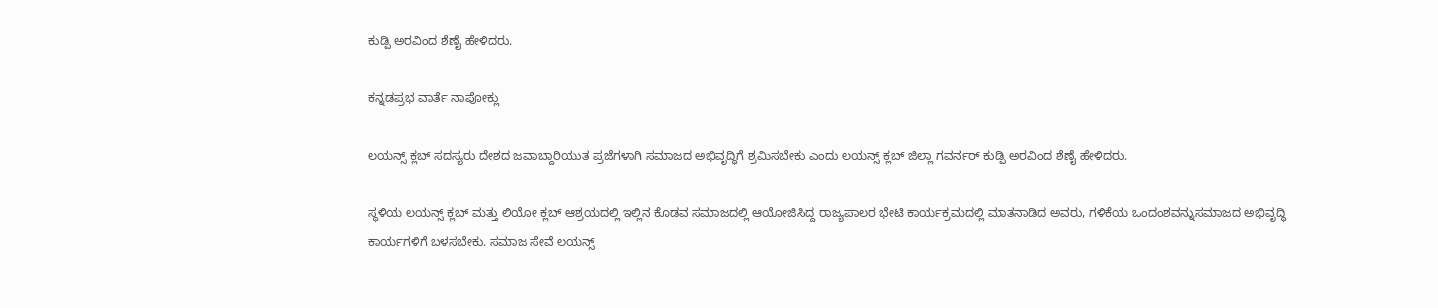ಕುಡ್ಪಿ ಅರವಿಂದ ಶೆಣೈ ಹೇಳಿದರು.

ಕನ್ನಡಪ್ರಭ ವಾರ್ತೆ ನಾಪೋಕ್ಲು

ಲಯನ್ಸ್ ಕ್ಲಬ್‌ ಸದಸ್ಯರು ದೇಶದ ಜವಾಬ್ದಾರಿಯುತ ಪ್ರಜೆಗಳಾಗಿ ಸಮಾಜದ ಅಭಿವೃದ್ಧಿಗೆ ಶ್ರಮಿಸಬೇಕು ಎಂದು ಲಯನ್ಸ್ ಕ್ಲಬ್ ಜಿಲ್ಲಾ ಗವರ್ನರ್ ಕುಡ್ಪಿ ಅರವಿಂದ ಶೆಣೈ ಹೇಳಿದರು.

ಸ್ಥಳಿಯ ಲಯನ್ಸ್ ಕ್ಲಬ್ ಮತ್ತು ಲಿಯೋ ಕ್ಲಬ್ ಆಶ್ರಯದಲ್ಲಿ ಇಲ್ಲಿನ ಕೊಡವ ಸಮಾಜದಲ್ಲಿ ಆಯೋಜಿಸಿದ್ದ ರಾಜ್ಯಪಾಲರ ಭೇಟಿ ಕಾರ್ಯಕ್ರಮದಲ್ಲಿ ಮಾತನಾಡಿದ ಅವರು, ಗಳಿಕೆಯ ಒಂದಂಶವನ್ನುಸಮಾಜದ ಅಭಿವೃದ್ಧಿ ಕಾರ್ಯಗಳಿಗೆ ಬಳಸಬೇಕು. ಸಮಾಜ ಸೇವೆ ಲಯನ್ಸ್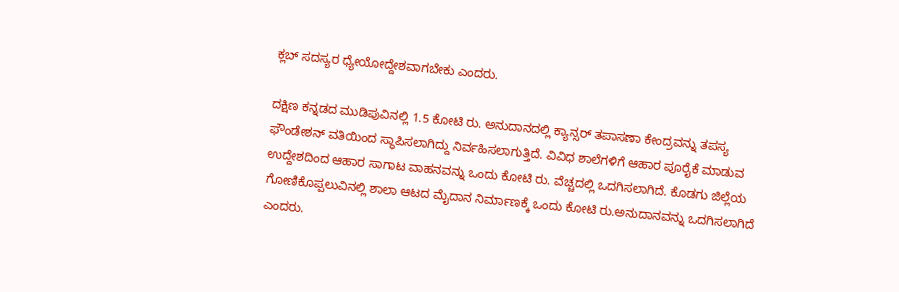ಕ್ಲಬ್ ಸದಸ್ಯರ ಧ್ಯೇಯೋದ್ದೇಶವಾಗಬೇಕು ಎಂದರು.

ದಕ್ಷಿಣ ಕನ್ನಡದ ಮುಡಿಪುವಿನಲ್ಲಿ 1.5 ಕೋಟಿ ರು. ಅನುದಾನದಲ್ಲಿ ಕ್ಯಾನ್ಸರ್ ತಪಾಸಣಾ ಕೇಂದ್ರವನ್ನು ತಪಸ್ಯ ಫೌಂಡೇಶನ್ ವತಿಯಿಂದ ಸ್ಥಾಪಿಸಲಾಗಿದ್ದು ನಿರ್ವಹಿಸಲಾಗುತ್ತಿದೆ. ವಿವಿಧ ಶಾಲೆಗಳಿಗೆ ಆಹಾರ ಪೂರೈಕೆ ಮಾಡುವ ಉದ್ದೇಶದಿಂದ ಆಹಾರ ಸಾಗಾಟ ವಾಹನವನ್ನು ಒಂದು ಕೋಟಿ ರು. ವೆಚ್ಚದಲ್ಲಿ ಒದಗಿಸಲಾಗಿದೆ. ಕೊಡಗು ಜಿಲ್ಲೆಯ ಗೋಣಿಕೊಪ್ಪಲುವಿನಲ್ಲಿ ಶಾಲಾ ಆಟದ ಮೈದಾನ ನಿರ್ಮಾಣಕ್ಕೆ ಒಂದು ಕೋಟಿ ರು.ಅನುದಾನವನ್ನು ಒದಗಿಸಲಾಗಿದೆ ಎಂದರು.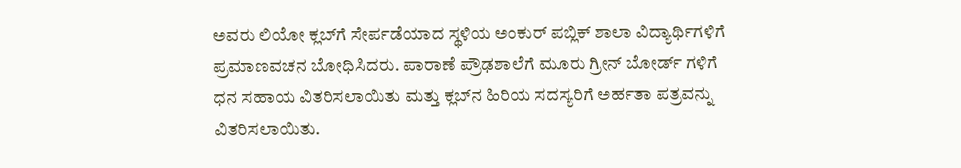ಅವರು ಲಿಯೋ ಕ್ಲಬ್‌ಗೆ ಸೇರ್ಪಡೆಯಾದ ಸ್ಥಳಿಯ ಅಂಕುರ್ ಪಬ್ಲಿಕ್ ಶಾಲಾ ವಿದ್ಯಾರ್ಥಿಗಳಿಗೆ ಪ್ರಮಾಣವಚನ ಬೋಧಿಸಿದರು. ಪಾರಾಣೆ ಪ್ರೌಢಶಾಲೆಗೆ ಮೂರು ಗ್ರೀನ್ ಬೋರ್ಡ್ ಗಳಿಗೆ ಧನ ಸಹಾಯ ವಿತರಿಸಲಾಯಿತು ಮತ್ತು ಕ್ಲಬ್‌ನ ಹಿರಿಯ ಸದಸ್ಯರಿಗೆ ಅರ್ಹತಾ ಪತ್ರವನ್ನು ವಿತರಿಸಲಾಯಿತು.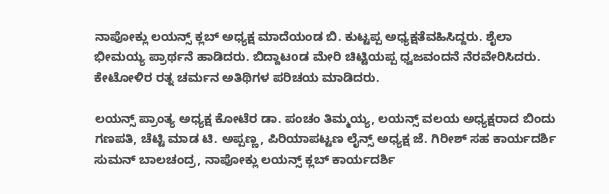ನಾಪೋಕ್ಲು ಲಯನ್ಸ್ ಕ್ಲಬ್ ಅಧ್ಯಕ್ಷ ಮಾದೆಯಂಡ ಬಿ. ಕುಟ್ಟಪ್ಪ ಅಧ್ಯಕ್ಷತೆವಹಿಸಿದ್ದರು. ಶೈಲಾ ಭೀಮಯ್ಯ ಪ್ರಾರ್ಥನೆ ಹಾಡಿದರು. ಬಿದ್ದಾಟoಡ ಮೇರಿ ಚಿಟ್ಟಿಯಪ್ಪ ಧ್ವಜವಂದನೆ ನೆರವೇರಿಸಿದರು. ಕೇಟೋಳಿರ ರತ್ನ ಚರ್ಮನ ಅತಿಥಿಗಳ ಪರಿಚಯ ಮಾಡಿದರು.

ಲಯನ್ಸ್‌ ಪ್ರಾಂತ್ಯ ಅಧ್ಯಕ್ಷ ಕೋಟೆರ ಡಾ. ಪಂಚಂ ತಿಮ್ಮಯ್ಯ, ಲಯನ್ಸ್ ವಲಯ ಅಧ್ಯಕ್ಷರಾದ ಬಿಂದು ಗಣಪತಿ, ಚೆಟ್ಟಿ ಮಾಡ ಟಿ. ಅಪ್ಪಣ್ಣ, ಪಿರಿಯಾಪಟ್ಟಣ ಲೈನ್ಸ್ ಅಧ್ಯಕ್ಷ ಜೆ. ಗಿರೀಶ್ ಸಹ ಕಾರ್ಯದರ್ಶಿ ಸುಮನ್ ಬಾಲಚಂದ್ರ, ನಾಪೋಕ್ಲು ಲಯನ್ಸ್ ಕ್ಲಬ್ ಕಾರ್ಯದರ್ಶಿ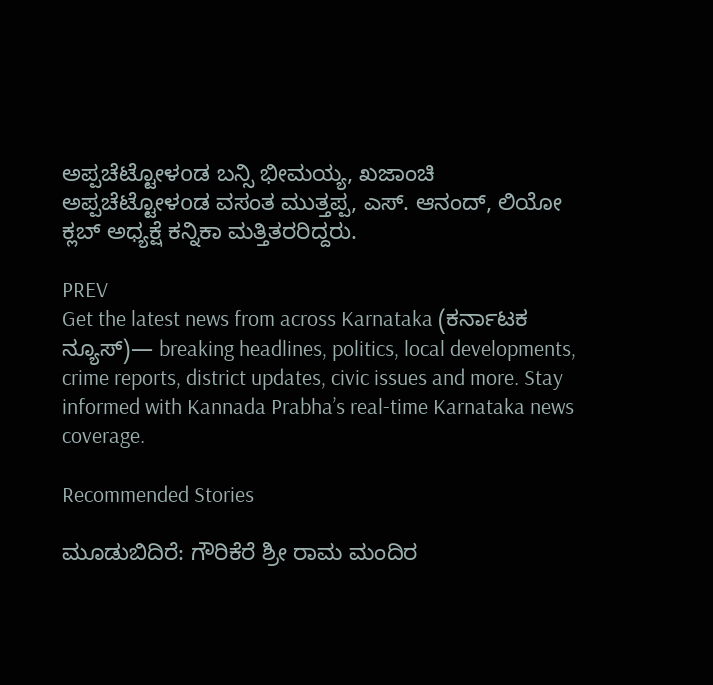ಅಪ್ಪಚೆಟ್ಟೋಳoಡ ಬನ್ಸಿ ಭೀಮಯ್ಯ, ಖಜಾಂಚಿ ಅಪ್ಪಚೆಟ್ಟೋಳoಡ ವಸಂತ ಮುತ್ತಪ್ಪ, ಎಸ್. ಆನಂದ್, ಲಿಯೋ ಕ್ಲಬ್‌ ಅಧ್ಯಕ್ಷೆ ಕನ್ನಿಕಾ ಮತ್ತಿತರರಿದ್ದರು.

PREV
Get the latest news from across Karnataka (ಕರ್ನಾಟಕ ನ್ಯೂಸ್)— breaking headlines, politics, local developments, crime reports, district updates, civic issues and more. Stay informed with Kannada Prabha’s real‑time Karnataka news coverage.

Recommended Stories

ಮೂಡುಬಿದಿರೆ: ಗೌರಿಕೆರೆ ಶ್ರೀ ರಾಮ ಮಂದಿರ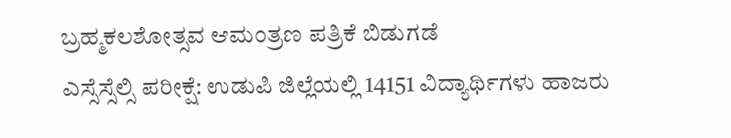ಬ್ರಹ್ಮಕಲಶೋತ್ಸವ ಆಮಂತ್ರಣ ಪತ್ರಿಕೆ ಬಿಡುಗಡೆ
ಎಸ್ಸೆಸ್ಸೆಲ್ಸಿ ಪರೀಕ್ಷೆ: ಉಡುಪಿ ಜಿಲ್ಲೆಯಲ್ಲಿ 14151 ವಿದ್ಯಾರ್ಥಿಗಳು ಹಾಜರು